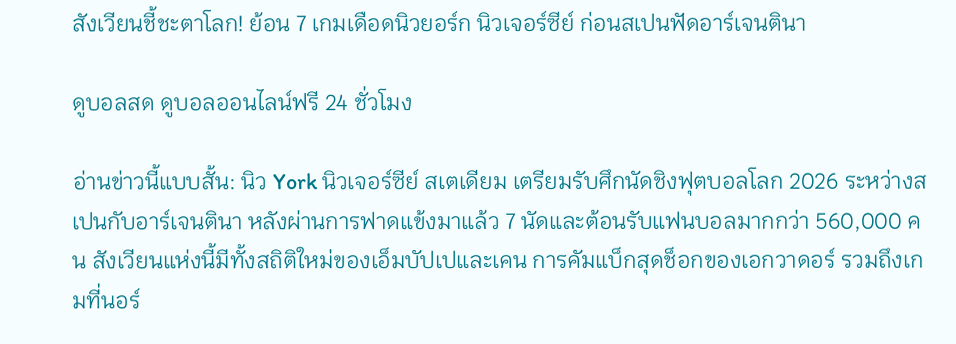สังเวียนชี้ชะตาโลก! ย้อน 7 เกมเดือดนิวยอร์ก นิวเจอร์ซีย์ ก่อนสเปนฟัดอาร์เจนตินา

ดูบอลสด ดูบอลออนไลน์ฟรี 24 ชั่วโมง

อ่านข่าวนี้แบบสั้น: นิว York นิวเจอร์ซีย์ สเตเดียม เตรียมรับศึกนัดชิงฟุตบอลโลก 2026 ระหว่างสเปนกับอาร์เจนตินา หลังผ่านการฟาดแข้งมาแล้ว 7 นัดและต้อนรับแฟนบอลมากกว่า 560,000 คน สังเวียนแห่งนี้มีทั้งสถิติใหม่ของเอ็มบัปเปและเคน การคัมแบ็กสุดช็อกของเอกวาดอร์ รวมถึงเกมที่นอร์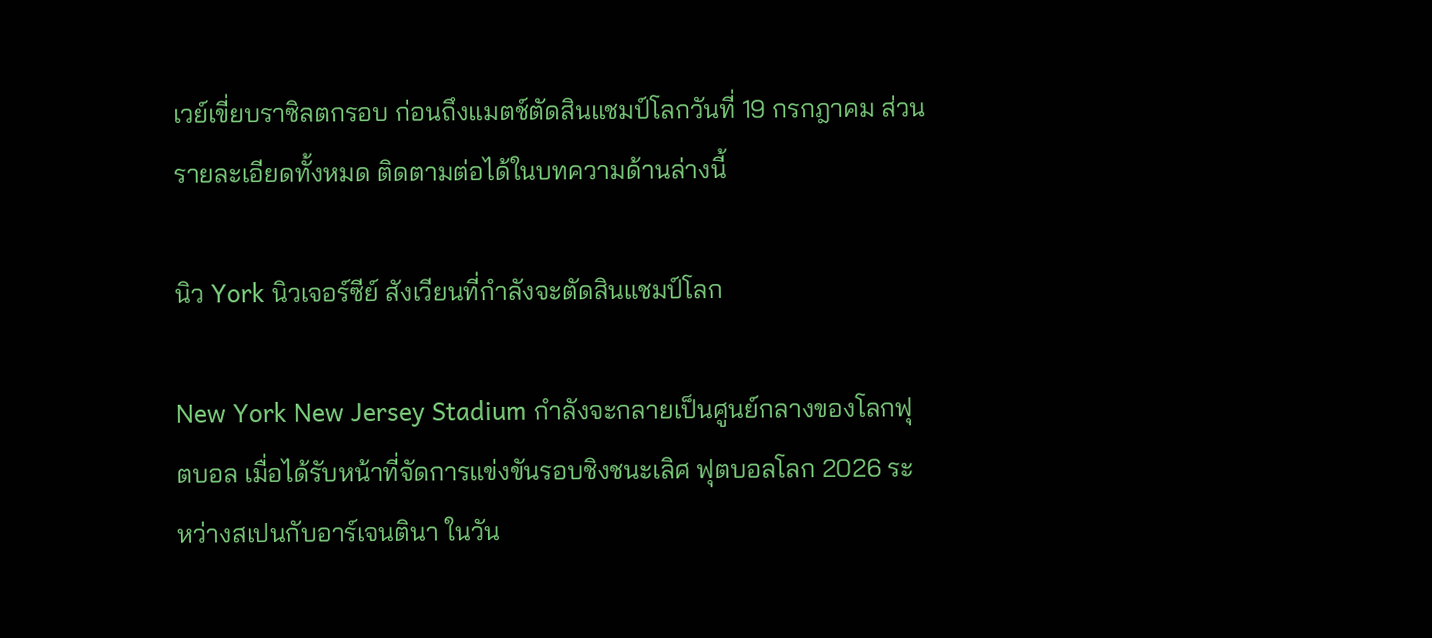เวย์เขี่ยบราซิลตกรอบ ก่อนถึงแมตช์ตัดสินแชมป์โลกวันที่ 19 กรกฎาคม ส่วนรายละเอียดทั้งหมด ติดตามต่อได้ในบทความด้านล่างนี้

นิว York นิวเจอร์ซีย์ สังเวียนที่กำลังจะตัดสินแชมป์โลก

New York New Jersey Stadium กำลังจะกลายเป็นศูนย์กลางของโลกฟุตบอล เมื่อได้รับหน้าที่จัดการแข่งขันรอบชิงชนะเลิศ ฟุตบอลโลก 2026 ระหว่างสเปนกับอาร์เจนตินา ในวัน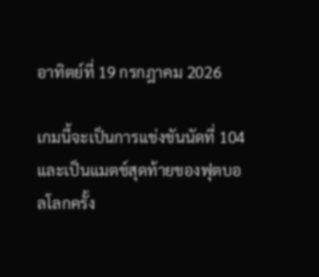อาทิตย์ที่ 19 กรกฎาคม 2026

เกมนี้จะเป็นการแข่งขันนัดที่ 104 และเป็นแมตช์สุดท้ายของฟุตบอลโลกครั้ง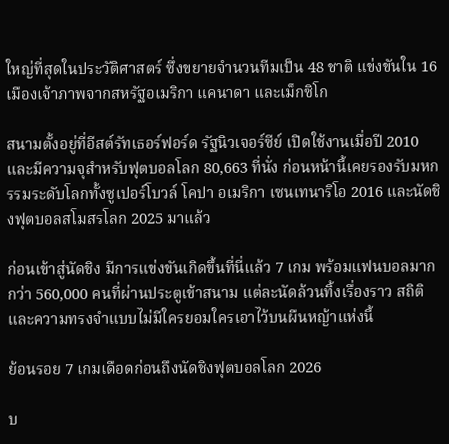ใหญ่ที่สุดในประวัติศาสตร์ ซึ่งขยายจำนวนทีมเป็น 48 ชาติ แข่งขันใน 16 เมืองเจ้าภาพจากสหรัฐอเมริกา แคนาดา และเม็กซิโก

สนามตั้งอยู่ที่อีสต์รัทเธอร์ฟอร์ด รัฐนิวเจอร์ซีย์ เปิดใช้งานเมื่อปี 2010 และมีความจุสำหรับฟุตบอลโลก 80,663 ที่นั่ง ก่อนหน้านี้เคยรองรับมหกรรมระดับโลกทั้งซูเปอร์โบวล์ โคปา อเมริกา เซนเทนาริโอ 2016 และนัดชิงฟุตบอลสโมสรโลก 2025 มาแล้ว

ก่อนเข้าสู่นัดชิง มีการแข่งขันเกิดขึ้นที่นี่แล้ว 7 เกม พร้อมแฟนบอลมากกว่า 560,000 คนที่ผ่านประตูเข้าสนาม แต่ละนัดล้วนทิ้งเรื่องราว สถิติ และความทรงจำแบบไม่มีใครยอมใครเอาไว้บนผืนหญ้าแห่งนี้

ย้อนรอย 7 เกมเดือดก่อนถึงนัดชิงฟุตบอลโลก 2026

บ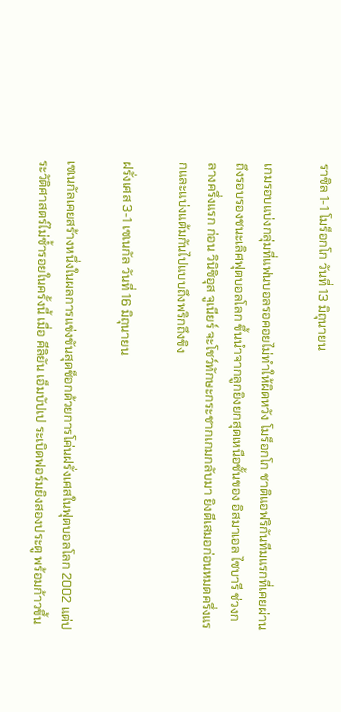ราซิล 1-1 โมร็อกโก วันที่ 13 มิถุนายน

เกมรอบแบ่งกลุ่มที่แฟนบอลรอคอยไม่ทำให้ผิดหวัง โมร็อกโก ชาติแอฟริกันทีมแรกที่เคยผ่านถึงรอบรองชนะเลิศฟุตบอลโลก ขึ้นนำจากลูกยิงยกสุดเหนือชั้นของ อิสมาเอล ไซบารี ช่วงกลางครึ่งแรก ก่อน วินิซิอุส จูเนียร์ จะโชว์ทักษะกระชากเกมกลับมา ยิงตีเสมอก่อนหมดครึ่งแรกและแบ่งแต้มกันไปแบบถึงพริกถึงขิง

ฝรั่งเศส 3-1 เซเนกัล วันที่ 16 มิถุนายน

เซเนกัลเคยสร้างหนึ่งในผลการแข่งขันสุดช็อกด้วยการโค่นฝรั่งเศสในฟุตบอลโลก 2002 แต่ประวัติศาสตร์ไม่ซ้ำรอยในครั้งนี้ เมื่อ คีลิยัน เอ็มบัปเป ระเบิดฟอร์มยิงสองประตู พร้อมก้าวขึ้น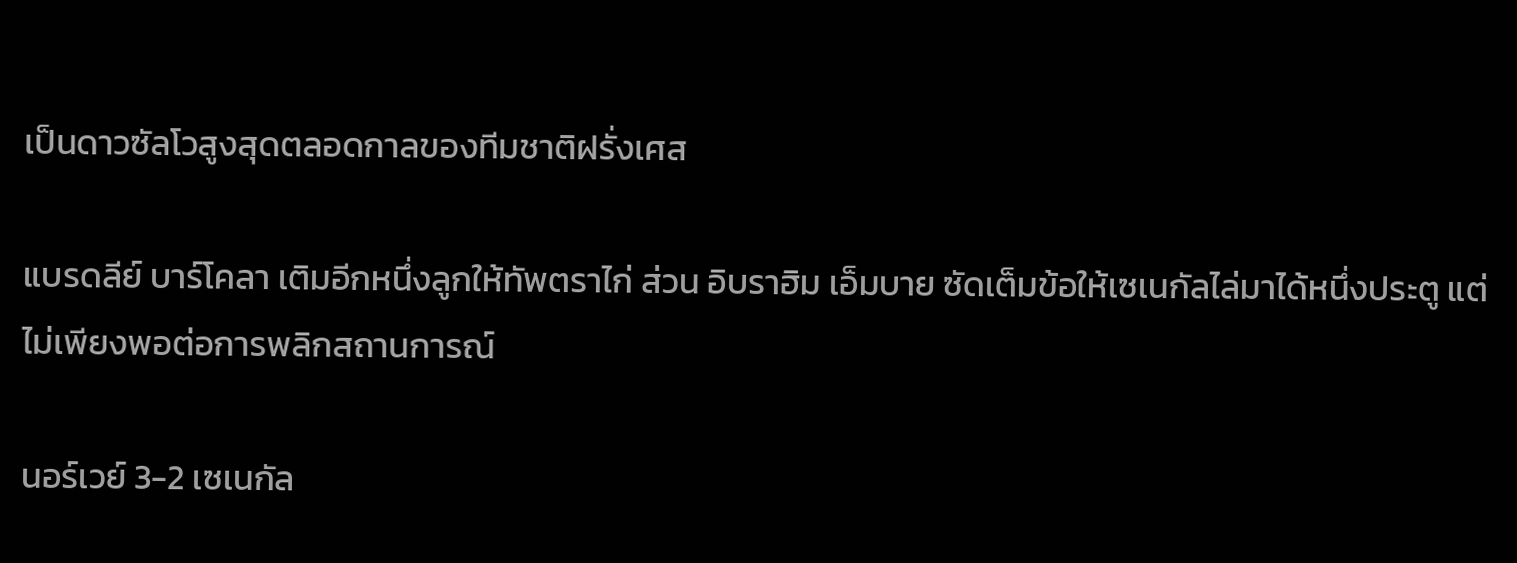เป็นดาวซัลโวสูงสุดตลอดกาลของทีมชาติฝรั่งเศส

แบรดลีย์ บาร์โคลา เติมอีกหนึ่งลูกให้ทัพตราไก่ ส่วน อิบราฮิม เอ็มบาย ซัดเต็มข้อให้เซเนกัลไล่มาได้หนึ่งประตู แต่ไม่เพียงพอต่อการพลิกสถานการณ์

นอร์เวย์ 3-2 เซเนกัล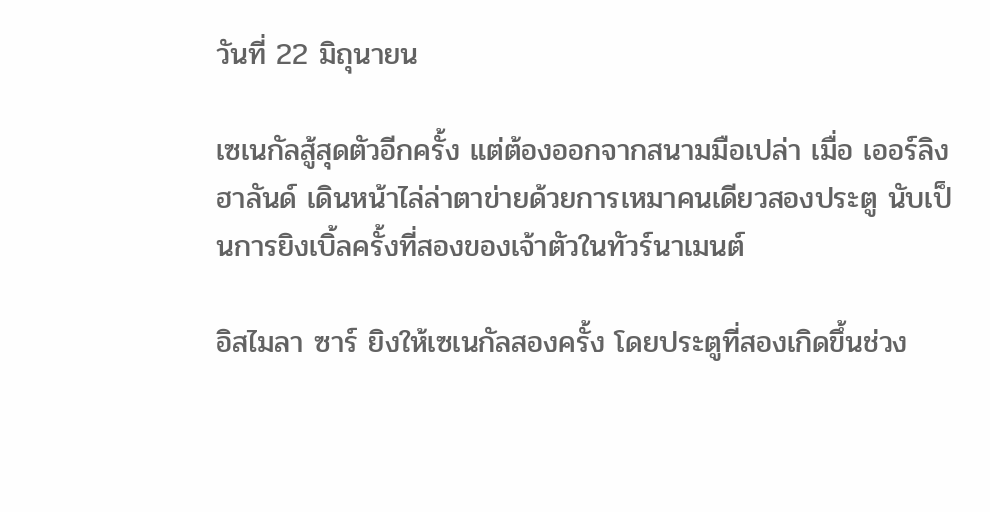วันที่ 22 มิถุนายน

เซเนกัลสู้สุดตัวอีกครั้ง แต่ต้องออกจากสนามมือเปล่า เมื่อ เออร์ลิง ฮาลันด์ เดินหน้าไล่ล่าตาข่ายด้วยการเหมาคนเดียวสองประตู นับเป็นการยิงเบิ้ลครั้งที่สองของเจ้าตัวในทัวร์นาเมนต์

อิสไมลา ซาร์ ยิงให้เซเนกัลสองครั้ง โดยประตูที่สองเกิดขึ้นช่วง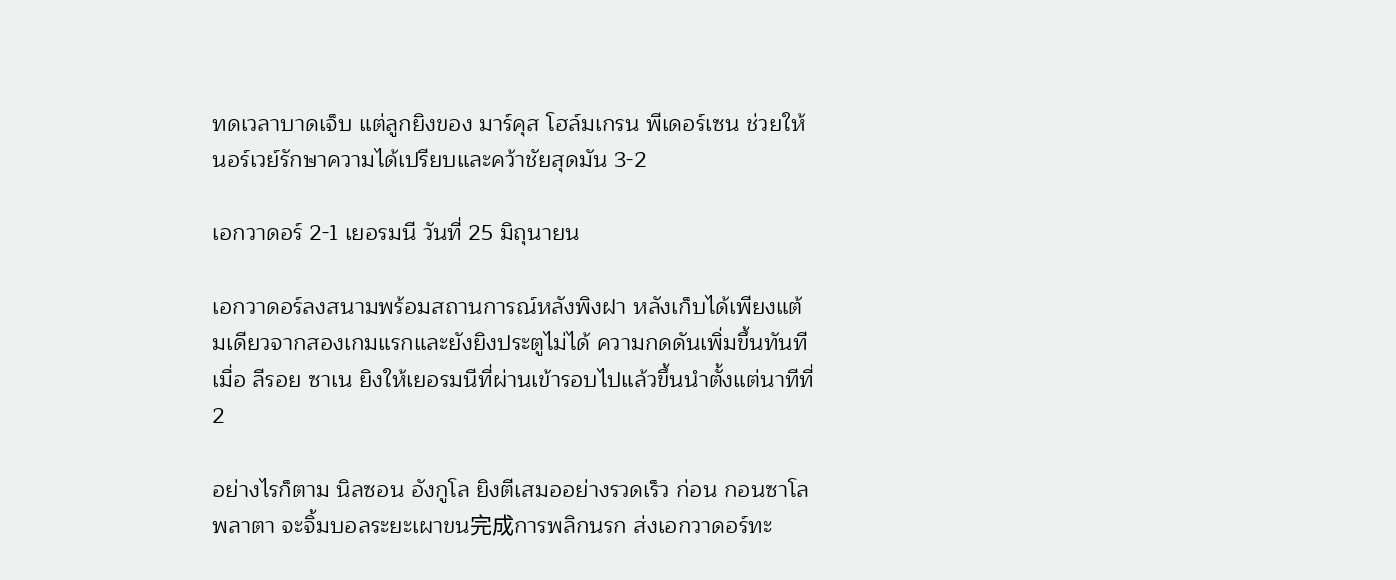ทดเวลาบาดเจ็บ แต่ลูกยิงของ มาร์คุส โฮล์มเกรน พีเดอร์เซน ช่วยให้นอร์เวย์รักษาความได้เปรียบและคว้าชัยสุดมัน 3-2

เอกวาดอร์ 2-1 เยอรมนี วันที่ 25 มิถุนายน

เอกวาดอร์ลงสนามพร้อมสถานการณ์หลังพิงฝา หลังเก็บได้เพียงแต้มเดียวจากสองเกมแรกและยังยิงประตูไม่ได้ ความกดดันเพิ่มขึ้นทันทีเมื่อ ลีรอย ซาเน ยิงให้เยอรมนีที่ผ่านเข้ารอบไปแล้วขึ้นนำตั้งแต่นาทีที่ 2

อย่างไรก็ตาม นิลซอน อังกูโล ยิงตีเสมออย่างรวดเร็ว ก่อน กอนซาโล พลาตา จะจิ้มบอลระยะเผาขน完成การพลิกนรก ส่งเอกวาดอร์ทะ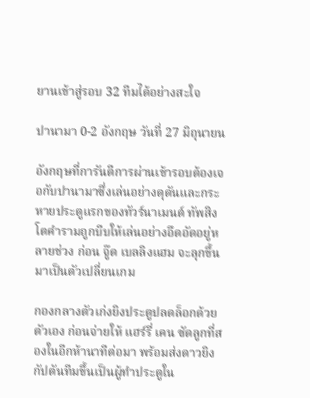ยานเข้าสู่รอบ 32 ทีมได้อย่างสะใจ

ปานามา 0-2 อังกฤษ วันที่ 27 มิถุนายน

อังกฤษที่การันตีการผ่านเข้ารอบต้องเจอกับปานามาซึ่งเล่นอย่างดุดันและกระหายประตูแรกของทัวร์นาเมนต์ ทัพสิงโตคำรามถูกบีบให้เล่นอย่างอึดอัดอยู่หลายช่วง ก่อน จู๊ด เบลลิงแฮม จะลุกขึ้นมาเป็นตัวเปลี่ยนเกม

กองกลางตัวเก่งยิงประตูปลดล็อกด้วยตัวเอง ก่อนจ่ายให้ แฮร์รี่ เคน ซัดลูกที่สองในอีกห้านาทีต่อมา พร้อมส่งดาวยิงกัปตันทีมขึ้นเป็นผู้ทำประตูใน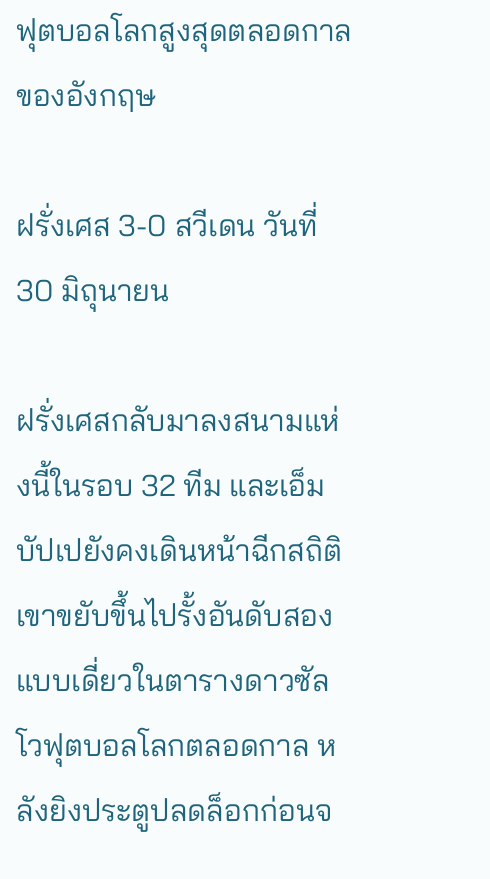ฟุตบอลโลกสูงสุดตลอดกาลของอังกฤษ

ฝรั่งเศส 3-0 สวีเดน วันที่ 30 มิถุนายน

ฝรั่งเศสกลับมาลงสนามแห่งนี้ในรอบ 32 ทีม และเอ็มบัปเปยังคงเดินหน้าฉีกสถิติ เขาขยับขึ้นไปรั้งอันดับสองแบบเดี่ยวในตารางดาวซัลโวฟุตบอลโลกตลอดกาล หลังยิงประตูปลดล็อกก่อนจ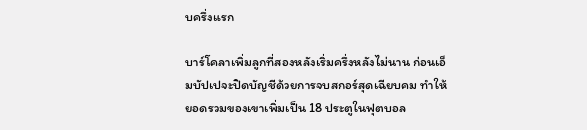บครึ่งแรก

บาร์โคลาเพิ่มลูกที่สองหลังเริ่มครึ่งหลังไม่นาน ก่อนเอ็มบัปเปจะปิดบัญชีด้วยการจบสกอร์สุดเฉียบคม ทำให้ยอดรวมของเขาเพิ่มเป็น 18 ประตูในฟุตบอล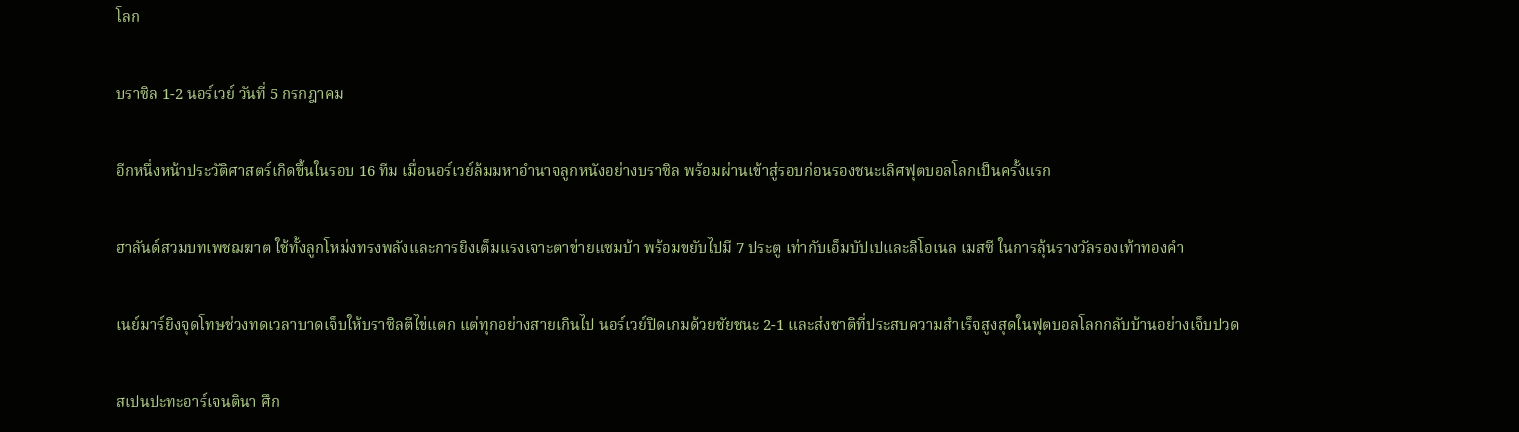โลก

บราซิล 1-2 นอร์เวย์ วันที่ 5 กรกฎาคม

อีกหนึ่งหน้าประวัติศาสตร์เกิดขึ้นในรอบ 16 ทีม เมื่อนอร์เวย์ล้มมหาอำนาจลูกหนังอย่างบราซิล พร้อมผ่านเข้าสู่รอบก่อนรองชนะเลิศฟุตบอลโลกเป็นครั้งแรก

ฮาลันด์สวมบทเพชฌฆาต ใช้ทั้งลูกโหม่งทรงพลังและการยิงเต็มแรงเจาะตาข่ายแซมบ้า พร้อมขยับไปมี 7 ประตู เท่ากับเอ็มบัปเปและลิโอเนล เมสซี ในการลุ้นรางวัลรองเท้าทองคำ

เนย์มาร์ยิงจุดโทษช่วงทดเวลาบาดเจ็บให้บราซิลตีไข่แตก แต่ทุกอย่างสายเกินไป นอร์เวย์ปิดเกมด้วยชัยชนะ 2-1 และส่งชาติที่ประสบความสำเร็จสูงสุดในฟุตบอลโลกกลับบ้านอย่างเจ็บปวด

สเปนปะทะอาร์เจนตินา ศึก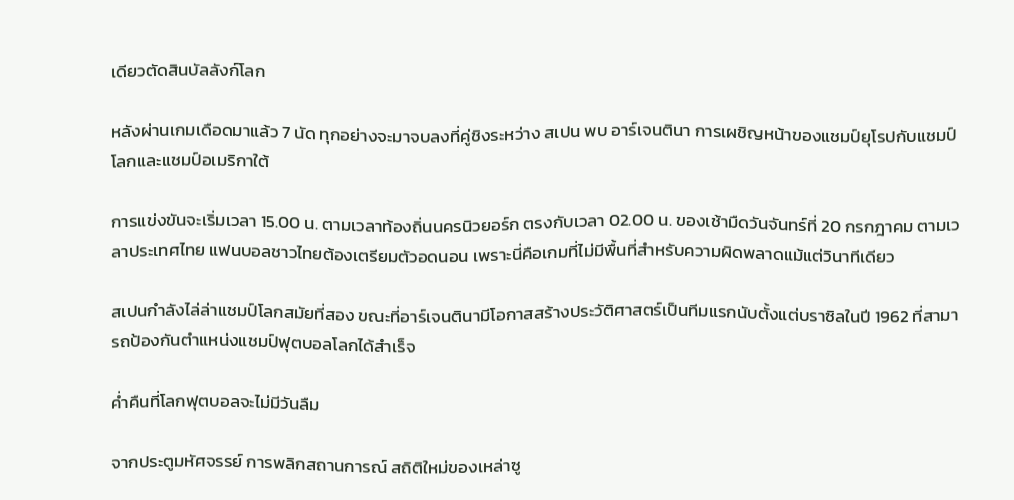เดียวตัดสินบัลลังก์โลก

หลังผ่านเกมเดือดมาแล้ว 7 นัด ทุกอย่างจะมาจบลงที่คู่ชิงระหว่าง สเปน พบ อาร์เจนตินา การเผชิญหน้าของแชมป์ยุโรปกับแชมป์โลกและแชมป์อเมริกาใต้

การแข่งขันจะเริ่มเวลา 15.00 น. ตามเวลาท้องถิ่นนครนิวยอร์ก ตรงกับเวลา 02.00 น. ของเช้ามืดวันจันทร์ที่ 20 กรกฎาคม ตามเวลาประเทศไทย แฟนบอลชาวไทยต้องเตรียมตัวอดนอน เพราะนี่คือเกมที่ไม่มีพื้นที่สำหรับความผิดพลาดแม้แต่วินาทีเดียว

สเปนกำลังไล่ล่าแชมป์โลกสมัยที่สอง ขณะที่อาร์เจนตินามีโอกาสสร้างประวัติศาสตร์เป็นทีมแรกนับตั้งแต่บราซิลในปี 1962 ที่สามารถป้องกันตำแหน่งแชมป์ฟุตบอลโลกได้สำเร็จ

ค่ำคืนที่โลกฟุตบอลจะไม่มีวันลืม

จากประตูมหัศจรรย์ การพลิกสถานการณ์ สถิติใหม่ของเหล่าซู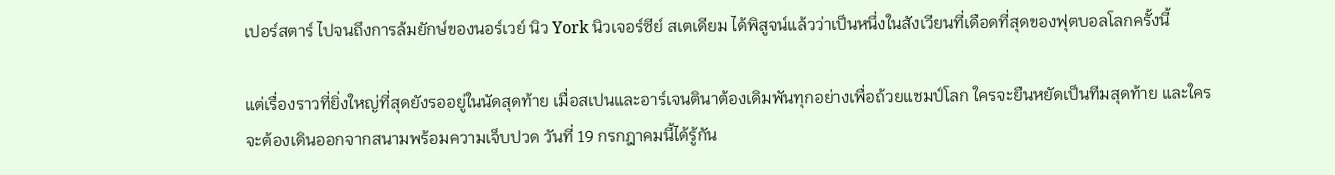เปอร์สตาร์ ไปจนถึงการล้มยักษ์ของนอร์เวย์ นิว York นิวเจอร์ซีย์ สเตเดียม ได้พิสูจน์แล้วว่าเป็นหนึ่งในสังเวียนที่เดือดที่สุดของฟุตบอลโลกครั้งนี้

แต่เรื่องราวที่ยิ่งใหญ่ที่สุดยังรออยู่ในนัดสุดท้าย เมื่อสเปนและอาร์เจนตินาต้องเดิมพันทุกอย่างเพื่อถ้วยแชมป์โลก ใครจะยืนหยัดเป็นทีมสุดท้าย และใครจะต้องเดินออกจากสนามพร้อมความเจ็บปวด วันที่ 19 กรกฎาคมนี้ได้รู้กัน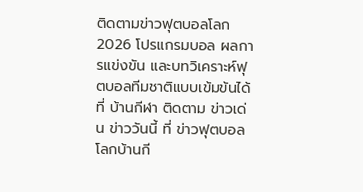ติดตามข่าวฟุตบอลโลก 2026 โปรแกรมบอล ผลการแข่งขัน และบทวิเคราะห์ฟุตบอลทีมชาติแบบเข้มข้นได้ที่ บ้านกีฬา ติดตาม ข่าวเด่น ข่าววันนี้ ที่ ข่าวฟุตบอลโลกบ้านกี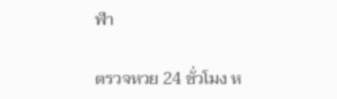ฬา

ตรวจหวย 24 ชั่วโมง ห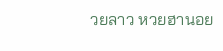วยลาว หวยฮานอย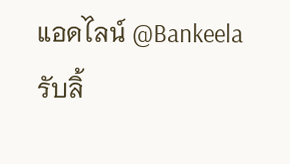แอดไลน์ @Bankeela รับลิ้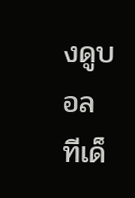งดูบอล ทีเด็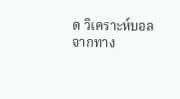ด วิเคราะห์บอลจากทาง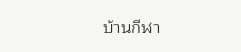บ้านกีฬา